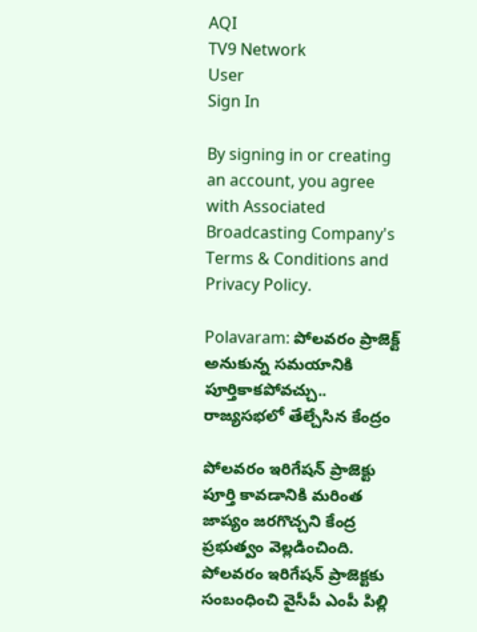AQI
TV9 Network
User
Sign In

By signing in or creating an account, you agree with Associated Broadcasting Company's Terms & Conditions and Privacy Policy.

Polavaram: పోలవరం ప్రాజెక్ట్‌ అనుకున్న సమయానికి పూర్తికాకపోవచ్చు.. రాజ్యసభలో తేల్చేసిన కేంద్రం

పోలవరం ఇరిగేషన్ ప్రాజెక్టు పూర్తి కావడానికి మరింత జాప్యం జరగొచ్చని కేంద్ర ప్రభుత్వం వెల్లడించింది. పోలవరం ఇరిగేషన్ ప్రాజెక్టకు సంబంధించి వైసీపీ ఎంపీ పిల్లి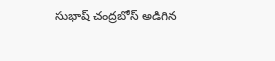సుభాష్ చంద్రబోస్ అడిగిన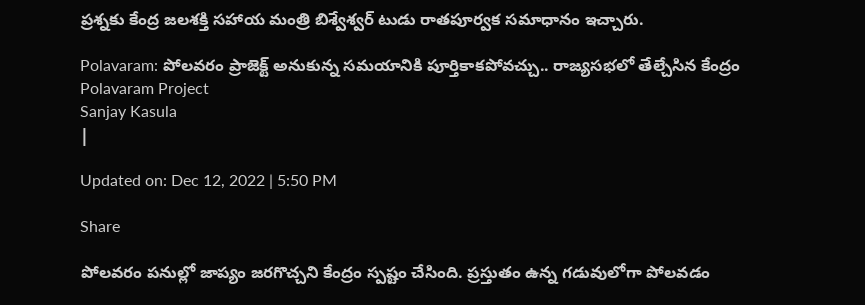ప్రశ్నకు కేంద్ర జలశక్తి సహాయ మంత్రి బిశ్వేశ్వర్ టుడు రాతపూర్వక సమాధానం ఇచ్చారు.

Polavaram: పోలవరం ప్రాజెక్ట్‌ అనుకున్న సమయానికి పూర్తికాకపోవచ్చు.. రాజ్యసభలో తేల్చేసిన కేంద్రం
Polavaram Project
Sanjay Kasula
|

Updated on: Dec 12, 2022 | 5:50 PM

Share

పోలవరం పనుల్లో జాప్యం జరగొచ్చని కేంద్రం స్పష్టం చేసింది. ప్రస్తుతం ఉన్న గడువులోగా పోలవడం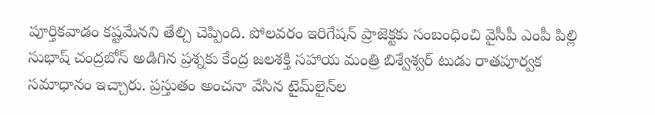పూర్తికవాడం కష్టమేనని తేల్చి చెప్పింది. పోలవరం ఇరిగేషన్ ప్రాజెక్టకు సంబంధించి వైసీపీ ఎంపీ పిల్లి సుభాష్ చంద్రబోస్ అడిగిన ప్రశ్నకు కేంద్ర జలశక్తి సహాయ మంత్రి బిశ్వేశ్వర్ టుడు రాతపూర్వక సమాధానం ఇచ్చారు. ప్రస్తుతం అంచనా వేసిన టైమ్‌లైన్‌ల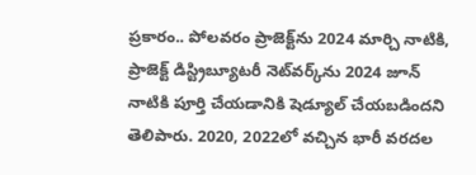ప్రకారం.. పోలవరం ప్రాజెక్ట్‌ను 2024 మార్చి నాటికి, ప్రాజెక్ట్ డిస్ట్రిబ్యూటరీ నెట్‌వర్క్‌ను 2024 జూన్ నాటికి పూర్తి చేయడానికి షెడ్యూల్ చేయబడిందని తెలిపారు. 2020, 2022లో వచ్చిన భారీ వరదల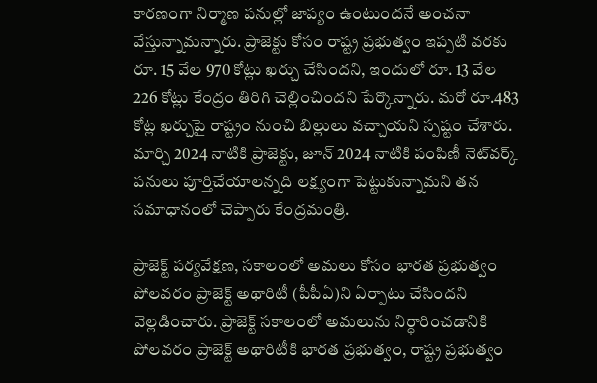కారణంగా నిర్మాణ పనుల్లో జాప్యం ఉంటుందనే అంచనా వేస్తున్నామన్నారు. ప్రాజెక్టు కోసం రాష్ట్ర ప్రభుత్వం ఇప్పటి వరకు రూ. 15 వేల 970 కోట్లు ఖర్చు చేసిందని, ఇందులో రూ. 13 వేల 226 కోట్లు కేంద్రం తిరిగి చెల్లించిందని పేర్కొన్నారు. మరో రూ.483 కోట్ల ఖర్చుపై రాష్ట్రం నుంచి బిల్లులు వచ్చాయని స్పష్టం చేశారు. మార్చి 2024 నాటికి ప్రాజెక్టు, జూన్ 2024 నాటికి పంపిణీ నెట్‌వర్క్ పనులు పూర్తిచేయాలన్నది లక్ష్యంగా పెట్టుకున్నామని తన సమాధానంలో చెప్పారు కేంద్రమంత్రి.

ప్రాజెక్ట్ పర్యవేక్షణ, సకాలంలో అమలు కోసం భారత ప్రభుత్వం పోలవరం ప్రాజెక్ట్ అథారిటీ (పీపీఏ)ని ఏర్పాటు చేసిందని వెల్లడించారు. ప్రాజెక్ట్ సకాలంలో అమలును నిర్ధారించడానికి పోలవరం ప్రాజెక్ట్ అథారిటీకి భారత ప్రభుత్వం, రాష్ట్ర ప్రభుత్వం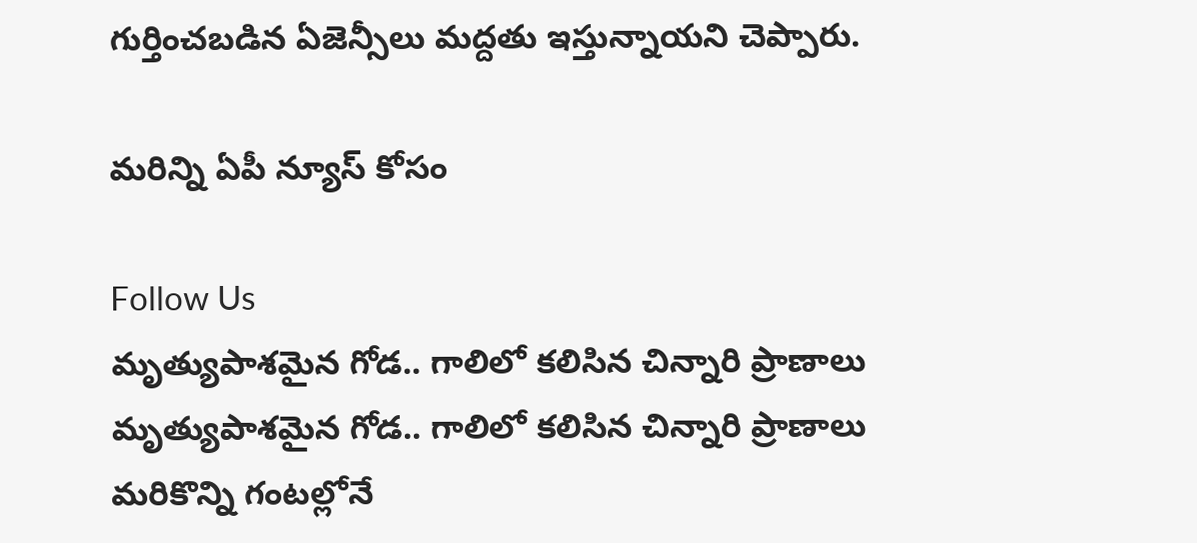గుర్తించబడిన ఏజెన్సీలు మద్దతు ఇస్తున్నాయని చెప్పారు.

మరిన్ని ఏపీ న్యూస్ కోసం

Follow Us
మృత్యుపాశమైన గోడ.. గాలిలో కలిసిన చిన్నారి ప్రాణాలు
మృత్యుపాశమైన గోడ.. గాలిలో కలిసిన చిన్నారి ప్రాణాలు
మరికొన్ని గంటల్లోనే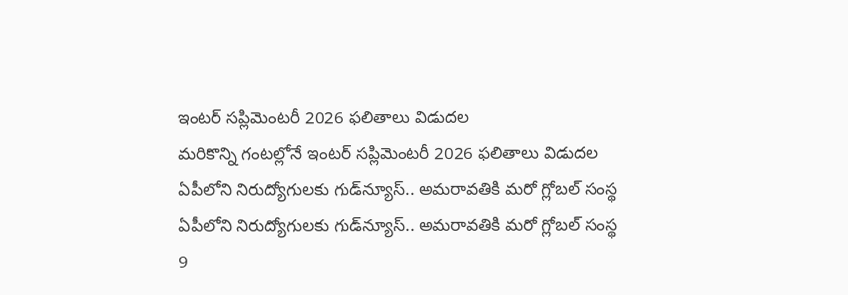ఇంటర్ సప్లిమెంటరీ 2026 ఫలితాలు విడుదల
మరికొన్ని గంటల్లోనే ఇంటర్ సప్లిమెంటరీ 2026 ఫలితాలు విడుదల
ఏపీలోని నిరుద్యోగులకు గుడ్‌న్యూస్.. అమరావతికి మరో గ్లోబల్ సంస్థ
ఏపీలోని నిరుద్యోగులకు గుడ్‌న్యూస్.. అమరావతికి మరో గ్లోబల్ సంస్థ
9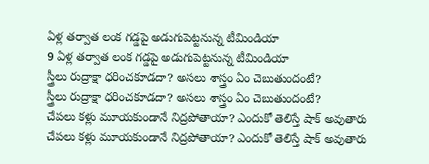ఏళ్ల తర్వాత లంక గడ్డపై అడుగుపెట్టనున్న టీమిండియా
9 ఏళ్ల తర్వాత లంక గడ్డపై అడుగుపెట్టనున్న టీమిండియా
స్త్రీలు రుద్రాక్షా ధరించకూడదా? అసలు శాస్త్రం ఏం చెబుతుందంటే?
స్త్రీలు రుద్రాక్షా ధరించకూడదా? అసలు శాస్త్రం ఏం చెబుతుందంటే?
చేపలు కళ్లు మూయకుండానే నిద్రపోతాయా? ఎందుకో తెలిస్తే షాక్ అవుతారు
చేపలు కళ్లు మూయకుండానే నిద్రపోతాయా? ఎందుకో తెలిస్తే షాక్ అవుతారు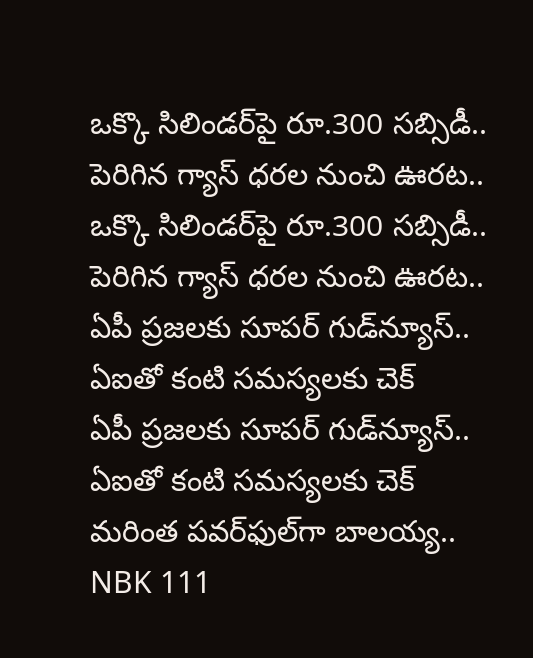ఒక్కొ సిలిండర్‌పై రూ.300 సబ్సిడీ.. పెరిగిన గ్యాస్ ధరల నుంచి ఊరట..
ఒక్కొ సిలిండర్‌పై రూ.300 సబ్సిడీ.. పెరిగిన గ్యాస్ ధరల నుంచి ఊరట..
ఏపీ ప్రజలకు సూపర్ గుడ్‌న్యూస్.. ఏఐతో కంటి సమస్యలకు చెక్
ఏపీ ప్రజలకు సూపర్ గుడ్‌న్యూస్.. ఏఐతో కంటి సమస్యలకు చెక్
మరింత పవర్‌ఫుల్‌గా బాలయ్య.. NBK 111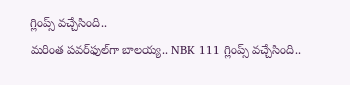గ్లింప్స్ వచ్చేసింది..
మరింత పవర్‌ఫుల్‌గా బాలయ్య.. NBK 111 గ్లింప్స్ వచ్చేసింది..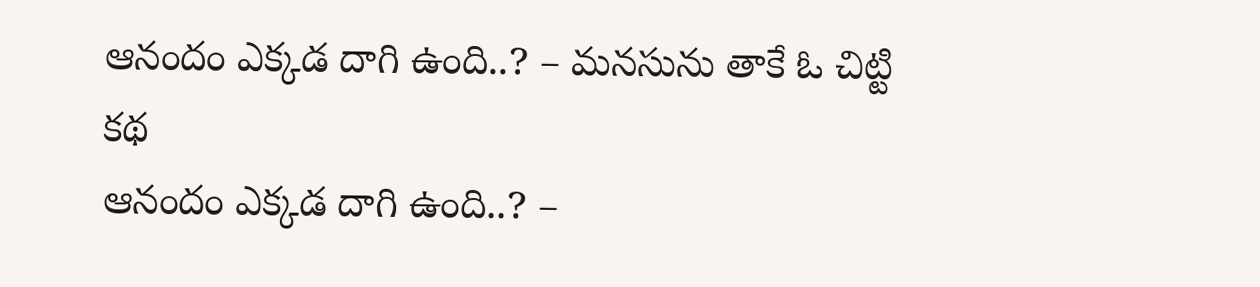ఆనందం ఎక్కడ దాగి ఉంది..? – మనసును తాకే ఓ చిట్టి కథ
ఆనందం ఎక్కడ దాగి ఉంది..? –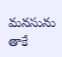మనసును తాకే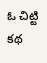ఓ చిట్టి కథ